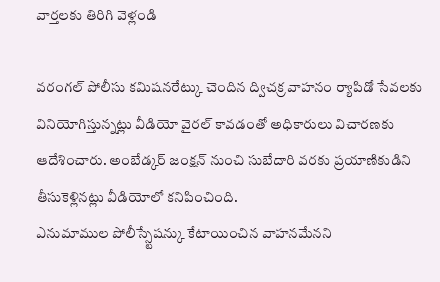వార్తలకు తిరిగి వెళ్లండి

వరంగల్ పోలీసు కమిషనరేట్కు చెందిన ద్విచక్ర వాహనం ర్యాపిడో సేవలకు వినియోగిస్తున్నట్లు వీడియో వైరల్ కావడంతో అధికారులు విచారణకు ఆదేశించారు. అంబేడ్కర్ జంక్షన్ నుంచి సుబేదారి వరకు ప్రయాణికుడిని తీసుకెళ్లినట్లు వీడియోలో కనిపించింది.
ఎనుమాముల పోలీస్స్టేషన్కు కేటాయించిన వాహనమేనని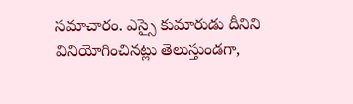సమాచారం. ఎస్సై కుమారుడు దీనిని వినియోగించినట్లు తెలుస్తుండగా,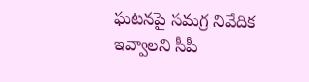ఘటనపై సమగ్ర నివేదిక ఇవ్వాలని సీపీ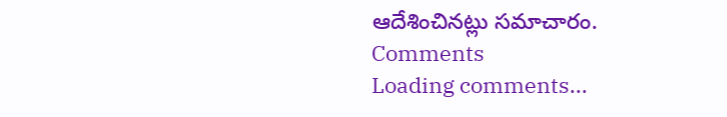ఆదేశించినట్లు సమాచారం.
Comments
Loading comments...